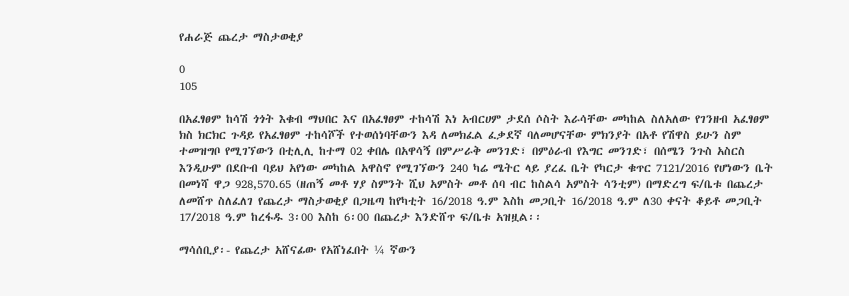የሐራጅ ጨረታ ማስታወቂያ

0
105

በአፈፃፀም ከሳሽ ጎጎት እቁብ ማህበር እና በአፈፃፀም ተከሳሽ እነ አብርሀም ታደሰ ሶስት እራሳቸው መካከል ስለአለው የገንዘብ አፈፃፀም ክስ ክርክር ጉዳይ የአፈፃፀም ተከሳሾች የተወሰነባቸውን እዳ ለመክፈል ፈቃደኛ ባለመሆናቸው ምክንያት በአቶ የሽዋስ ይሁን ስም ተመዝግቦ የሚገኘውን በቲሊሊ ከተማ 02 ቀበሌ በአዋሳኝ በምሥራቅ መንገድ፣ በምዕራብ የእግር መንገድ፣ በሰሜን ንጉስ አስርስ እንዲሁም በደቡብ ባይህ አየነው መካከል አዋስኖ የሚገኘውን 240 ካሬ ሜትር ላይ ያረፈ ቤት የካርታ ቁጥር 7121/2016 የሆነውን ቤት በመነሻ ዋጋ 928,570.65 (ዘጠኝ መቶ ሃያ ስምንት ሺህ አምስት መቶ ሰባ ብር ከስልሳ አምስት ሳንቲም) በማድረግ ፍ/ቤቱ በጨረታ ለመሸጥ ስለፈለገ የጨረታ ማስታወቂያ በጋዜጣ ከየካቲት 16/2018 ዓ.ም እስከ መጋቢት 16/2018 ዓ.ም ለ30 ቀናት ቆይቶ መጋቢት 17/2018 ዓ.ም ከረፋዱ 3፡00 እስከ 6፡00 በጨረታ እንድሸጥ ፍ/ቤቱ አዝዟል፡፡

ማሳሰቢያ፡- የጨረታ አሸናፊው የአሸነፈበት ¼ ኛውን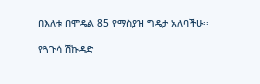በእለቱ በሞዴል 85 የማስያዝ ግዴታ አለባችሁ፡፡

የጓጉሳ ሽኩዳድ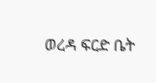ወረዳ ፍርድ ቤት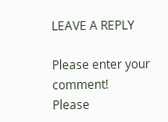LEAVE A REPLY

Please enter your comment!
Please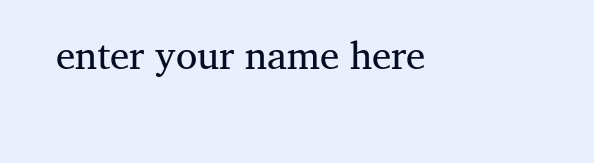enter your name here